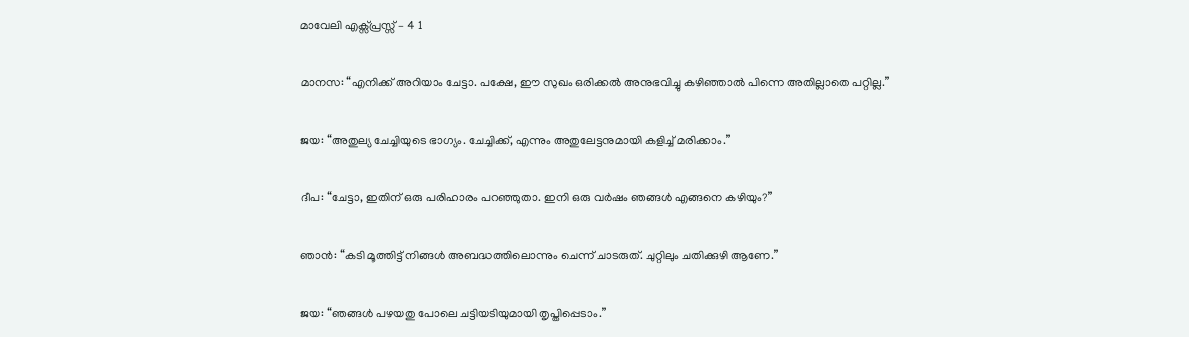മാവേലി എക്സ്പ്രസ്സ്‌ – 4 1

മാനസ: “എനിക്ക് അറിയാം ചേട്ടാ. പക്ഷേ, ഈ സുഖം ഒരിക്കല്‍ അനുഭവിച്ചു കഴിഞ്ഞാല്‍ പിന്നെ അതില്ലാതെ പറ്റില്ല.”

ജയ: “അതുല്യ ചേച്ചിയുടെ ഭാഗ്യം. ചേച്ചിക്ക്, എന്നും അതുലേട്ടനുമായി കളിച്ച് മരിക്കാം.”

ദീപ: “ചേട്ടാ, ഇതിന് ഒരു പരിഹാരം പറഞ്ഞുതാ. ഇനി ഒരു വര്‍ഷം ഞങ്ങള്‍ എങ്ങനെ കഴിയും?”

ഞാന്‍: “കടി മൂത്തിട്ട് നിങ്ങള്‍ അബദ്ധത്തിലൊന്നും ചെന്ന് ചാടരുത്. ചുറ്റിലും ചതിക്കുഴി ആണേ.”

ജയ: “ഞങ്ങള്‍ പഴയതു പോലെ ചട്ടിയടിയുമായി തൃപ്തിപ്പെടാം.”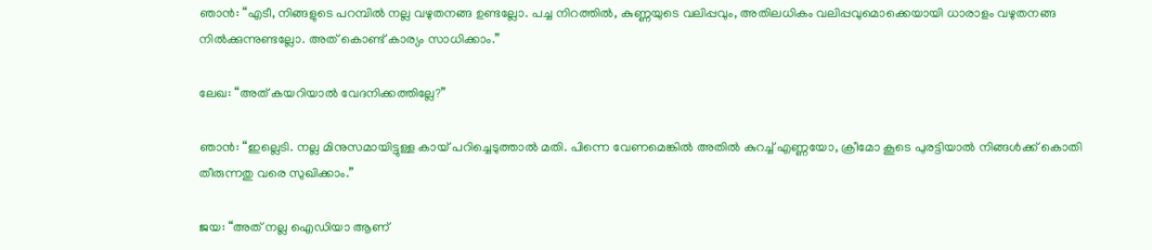ഞാന്‍: “എടീ, നിങ്ങളുടെ പറമ്പില്‍ നല്ല വഴുതനങ്ങ ഉണ്ടല്ലോ. പച്ച നിറത്തില്‍, കുണ്ണയുടെ വലിപ്പവും, അതിലധികം വലിപ്പവുമൊക്കെയായി ധാരാളം വഴുതനങ്ങ നില്‍ക്കുന്നുണ്ടല്ലോ. അത് കൊണ്ട് കാര്യം സാധിക്കാം.”

ലേഖ: “അത് കയറിയാല്‍ വേദനിക്കത്തില്ലേ?”

ഞാന്‍: “ഇല്ലെടി. നല്ല മിനുസമായിട്ടുള്ള കായ് പറിച്ചെടുത്താല്‍ മതി. പിന്നെ വേണമെങ്കില്‍ അതില്‍ കുറച്ച് എണ്ണയോ, ക്രീമോ കൂടെ പുരട്ടിയാല്‍ നിങ്ങള്‍ക്ക് കൊതി തീരുന്നതു വരെ സുഖിക്കാം.”

ജയ: “അത് നല്ല ഐഡിയാ ആണ്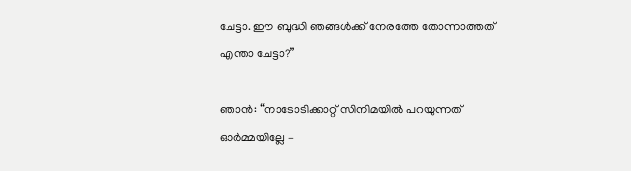ചേട്ടാ. ഈ ബുദ്ധി ഞങ്ങള്‍ക്ക് നേരത്തേ തോന്നാത്തത് എന്താ ചേട്ടാ?”

ഞാന്‍: “നാടോടിക്കാറ്റ് സിനിമയില്‍ പറയുന്നത് ഓര്‍മ്മയില്ലേ –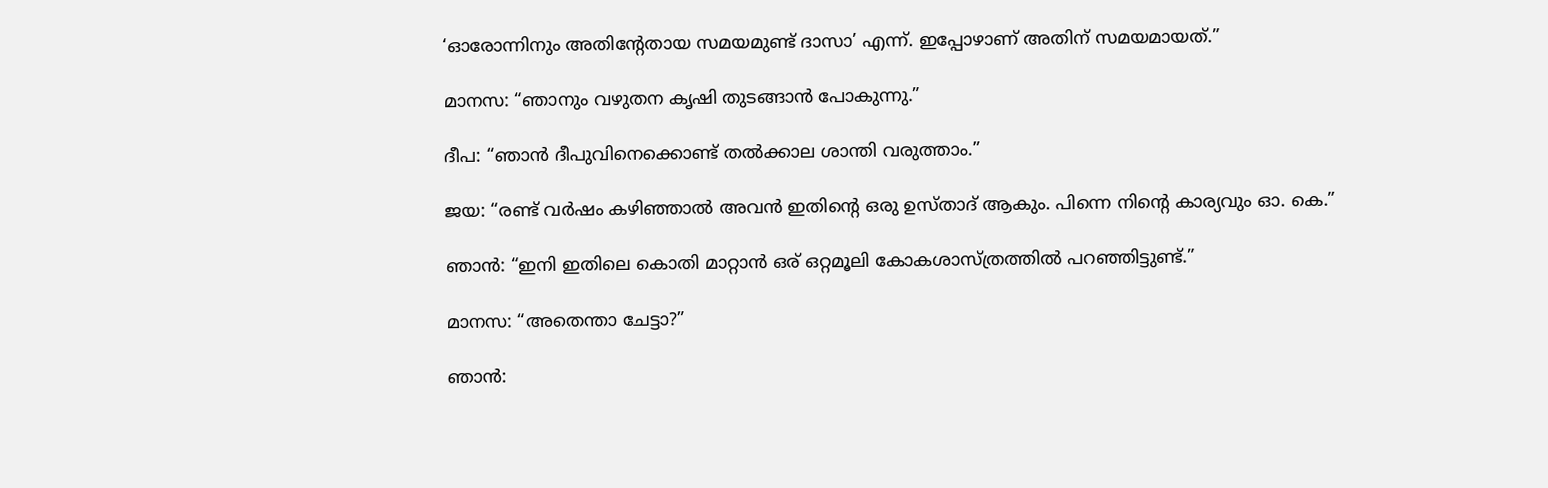‘ഓരോന്നിനും അതിന്‍റേതായ സമയമുണ്ട് ദാസാ’ എന്ന്. ഇപ്പോഴാണ് അതിന് സമയമായത്.”

മാനസ: “ഞാനും വഴുതന കൃഷി തുടങ്ങാന്‍ പോകുന്നു.”

ദീപ: “ഞാന്‍ ദീപുവിനെക്കൊണ്ട് തല്‍ക്കാല ശാന്തി വരുത്താം.”

ജയ: “രണ്ട് വര്‍ഷം കഴിഞ്ഞാല്‍ അവന്‍ ഇതിന്‍റെ ഒരു ഉസ്താദ് ആകും. പിന്നെ നിന്‍റെ കാര്യവും ഓ. കെ.”

ഞാന്‍: “ഇനി ഇതിലെ കൊതി മാറ്റാന്‍ ഒര് ഒറ്റമൂലി കോകശാസ്ത്രത്തില്‍ പറഞ്ഞിട്ടുണ്ട്.”

മാനസ: “അതെന്താ ചേട്ടാ?”

ഞാന്‍: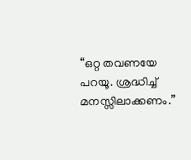“ഒറ്റ തവണയേ പറയൂ. ശ്രദ്ധിച്ച് മനസ്സിലാക്കണം.”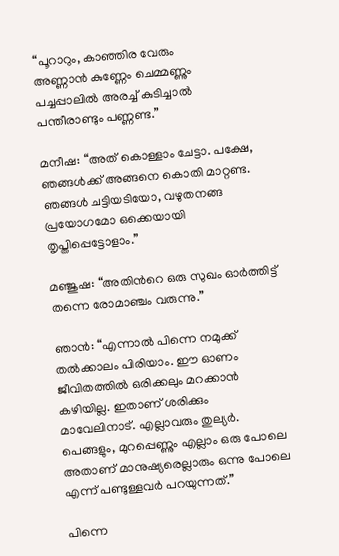“പൂറാറും, കാഞ്ഞിര വേരും
അണ്ണാന്‍ കുണ്ണേം ചെമ്മണ്ണും
പച്ചപ്പാലില്‍ അരച്ച് കുടിച്ചാല്‍
പന്തീരാണ്ടും പണ്ണണ്ട.”

മനീഷ: “അത് കൊള്ളാം ചേട്ടാ. പക്ഷേ, ഞങ്ങള്‍ക്ക് അങ്ങനെ കൊതി മാറ്റണ്ട. ഞങ്ങള്‍ ചട്ടിയടിയോ, വഴുതനങ്ങ പ്രയോഗമോ ഒക്കെയായി തൃപ്തിപ്പെട്ടോളാം.”

മഞ്ജുഷ: “അതിന്‍റെ ഒരു സുഖം ഓര്‍ത്തിട്ട് തന്നെ രോമാഞ്ചം വരുന്നു.”

ഞാന്‍: “എന്നാല്‍ പിന്നെ നമുക്ക് തല്‍ക്കാലം പിരിയാം. ഈ ഓണം ജീവിതത്തില്‍ ഒരിക്കലും മറക്കാന്‍ കഴിയില്ല. ഇതാണ് ശരിക്കും മാവേലിനാട്. എല്ലാവരും തുല്യര്‍. പെങ്ങളും, മുറപ്പെണ്ണും എല്ലാം ഒരു പോലെ അതാണ് മാനുഷ്യരെല്ലാരും ഒന്നു പോലെ എന്ന് പണ്ടുള്ളവര്‍ പറയുന്നത്.”

പിന്നെ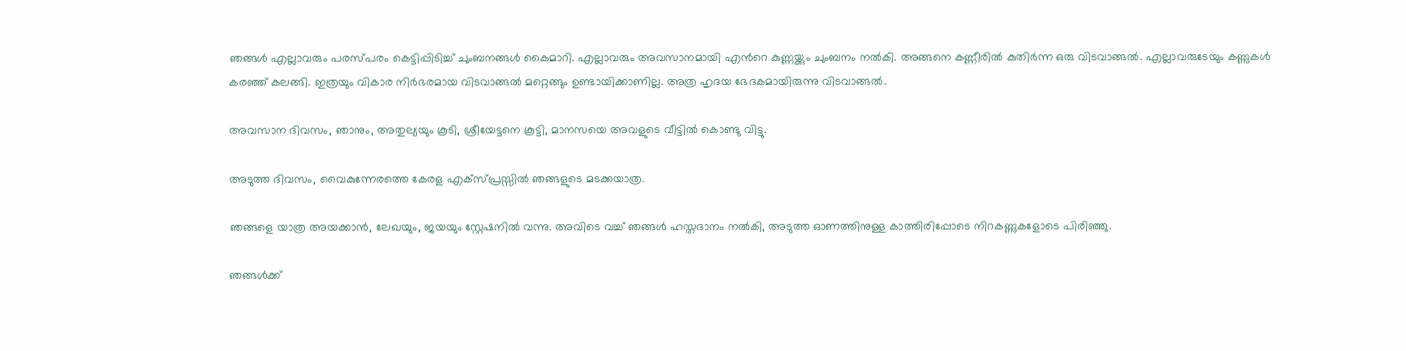ഞങ്ങള്‍ എല്ലാവരും പരസ്പരം കെട്ടിപ്പിടിച്ച് ചുംബനങ്ങള്‍ കൈമാറി. എല്ലാവരും അവസാനമായി എന്‍റെ കുണ്ണയ്ക്കും ചുംബനം നല്‍കി. അങ്ങനെ കണ്ണീരില്‍ കുതിര്‍ന്ന ഒരു വിടവാങ്ങല്‍. എല്ലാവരുടേയും കണ്ണുകള്‍ കരഞ്ഞ് കലങ്ങി. ഇത്രയും വികാര നിര്‍ഭരമായ വിടവാങ്ങല്‍ മറ്റെങ്ങും ഉണ്ടായിക്കാണില്ല. അത്ര ഹൃദയ ഭേദകമായിരുന്നു വിടവാങ്ങല്‍.

അവസാന ദിവസം, ഞാനും, അതുല്യയും കൂടി, ശ്രീയേട്ടനെ കൂട്ടി, മാനസയെ അവളുടെ വീട്ടില്‍ കൊണ്ടു വിട്ടു.

അടുത്ത ദിവസം, വൈകുന്നേരത്തെ കേരള എക്സ്പ്രസ്സില്‍ ഞങ്ങളുടെ മടക്കയാത്ര.

ഞങ്ങളെ യാത്ര അയക്കാന്‍, ലേഖയും, ജയയും സ്റ്റേഷനില്‍ വന്നു. അവിടെ വച്ച് ഞങ്ങള്‍ ഹസ്തദാനം നല്‍കി, അടുത്ത ഓണത്തിനുള്ള കാത്തിരിപ്പോടെ നിറകണ്ണുകളോടെ പിരിഞ്ഞു.

ഞങ്ങള്‍ക്ക്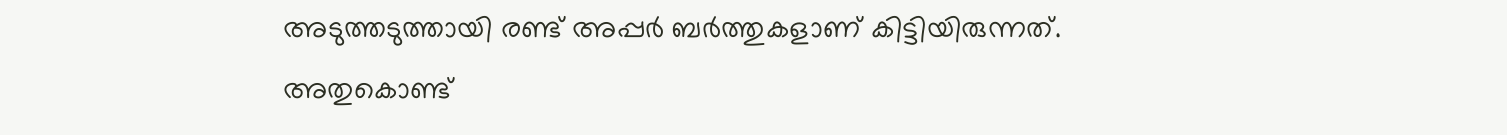അടുത്തടുത്തായി രണ്ട് അപ്പര്‍ ബര്‍ത്തുകളാണ് കിട്ടിയിരുന്നത്. അതുകൊണ്ട്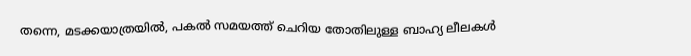തന്നെ, മടക്കയാത്രയില്‍, പകല്‍ സമയത്ത് ചെറിയ തോതിലുള്ള ബാഹ്യ ലീലകള്‍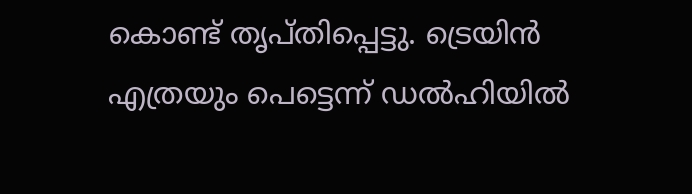കൊണ്ട് തൃപ്തിപ്പെട്ടു. ട്രെയിന്‍ എത്രയും പെട്ടെന്ന് ഡല്‍ഹിയില്‍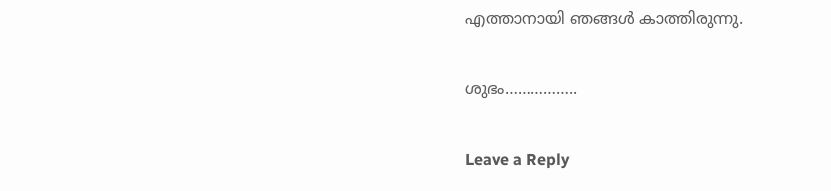എത്താനായി ഞങ്ങള്‍ കാത്തിരുന്നു.

ശുഭം……………..

Leave a Reply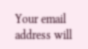Your email address will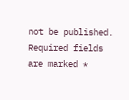not be published. Required fields are marked *